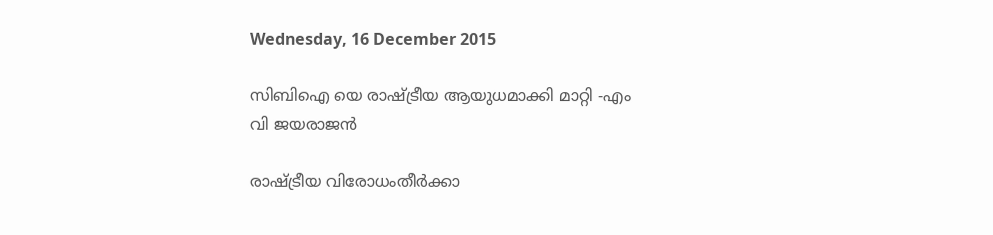Wednesday, 16 December 2015

സിബിഐ യെ രാഷ്ട്രീയ ആയുധമാക്കി മാറ്റി -എം വി ജയരാജൻ

രാഷ്ട്രീയ വിരോധംതീർക്കാ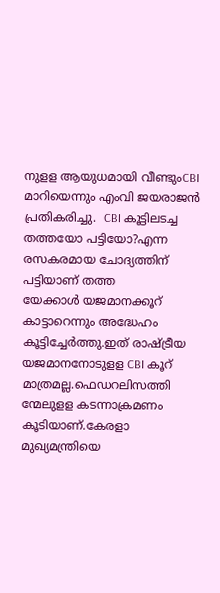നുളള ആയുധമായി വീണ്ടുംCBI മാറിയെന്നും എംവി ജയരാജൻ പ്രതികരിച്ചു.  CBI കൂട്ടിലടച്ച തത്തയോ പട്ടിയോ?എന്ന രസകരമായ ചോദ്യത്തിന് പട്ടിയാണ് തത്ത
യേക്കാൾ യജമാനക്കൂറ്
കാട്ടാറെന്നും അദ്ധേഹം കൂട്ടിച്ചേർത്തു.ഇത് രാഷ്ട്രീയ യജമാനനോടുളള CBI കൂറ്
മാത്രമല്ല.ഫെഡറലിസത്തി
ന്മേലുളള കടന്നാക്രമണം
കൂടിയാണ്.കേരളാ മുഖ്യമന്ത്രിയെ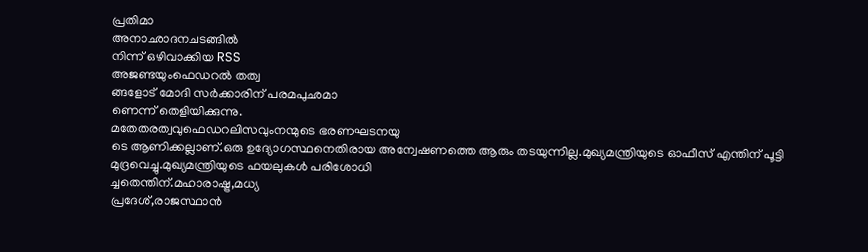പ്രതിമാ
അനാഛാദനചടങ്ങിൽ
നിന്ന് ഒഴിവാക്കിയ RSS
അജണ്ടയുംഫെഡറൽ തത്വ
ങ്ങളോട് മോദി സർക്കാരിന് പരമപുഛമാ
ണെന്ന് തെളിയിക്കുന്നു.
മതേതരത്വവുഫെഡറലിസവുംനന്മുടെ ഭരണഘടനയു
ടെ ആണിക്കല്ലാണ്.ഒരു ഉദ്യോഗസ്ഥനെതിരായ അന്വേഷണത്തെ ആരും തടയുന്നില്ല.മുഖ്യമന്ത്രിയുടെ ഓഫീസ് എന്തിന് പൂട്ടി
മുദ്രവെച്ചു.മുഖ്യമന്ത്രിയുടെ ഫയലുകൾ പരിശോധി
ച്ചതെന്തിന്.മഹാരാഷ്ട്ര,മധ്യ
പ്രദേശ്,രാജസ്ഥാൻ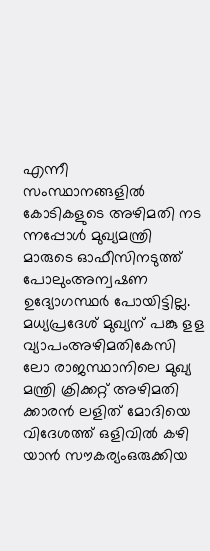എന്നീ
സംസ്ഥാനങ്ങളിൽ കോടികളുടെ അഴിമതി നട
ന്നപ്പോൾ മുഖ്യമന്ത്രി മാരുടെ ഓഫീസിനടുത്ത് പോലുംഅന്വഷണ ഉദ്യോഗസ്ഥർ പോയിട്ടില്ല.
മധ്യപ്രദേശ് മുഖ്യന് പങ്കു ളള വ്യാപംഅഴിമതികേസി
ലോ രാജസ്ഥാനിലെ മുഖ്യ
മന്ത്രി ക്രിക്കറ്റ് അഴിമതി
ക്കാരൻ ലളിത് മോദിയെ
വിദേശത്ത് ഒളിവിൽ കഴി
യാൻ സൗകര്യംഒരുക്കിയ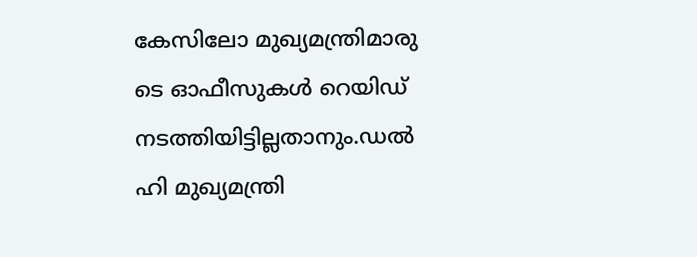കേസിലോ മുഖ്യമന്ത്രിമാരു
ടെ ഓഫീസുകൾ റെയിഡ്
നടത്തിയിട്ടില്ലതാനും.ഡൽ
ഹി മുഖ്യമന്ത്രി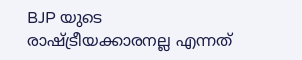BJP യുടെ
രാഷ്ട്രീയക്കാരനല്ല എന്നത്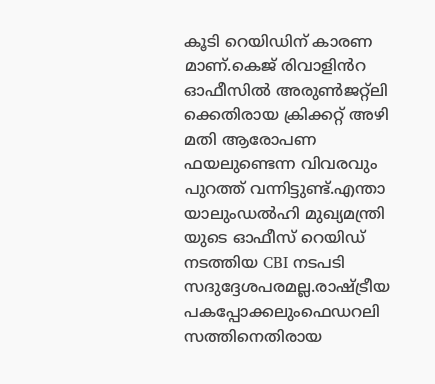കൂടി റെയിഡിന് കാരണ
മാണ്.കെജ് രിവാളിൻറ
ഓഫീസിൽ അരുൺജറ്റ്ലി
ക്കെതിരായ ക്രിക്കറ്റ് അഴി
മതി ആരോപണ ഫയലുണ്ടെന്ന വിവരവും
പുറത്ത് വന്നിട്ടുണ്ട്.എന്താ
യാലുംഡൽഹി മുഖ്യമന്ത്രി
യുടെ ഓഫീസ് റെയിഡ്
നടത്തിയ CBI നടപടി സദുദ്ദേശപരമല്ല.രാഷ്ട്രീയ
പകപ്പോക്കലുംഫെഡറലി
സത്തിനെതിരായ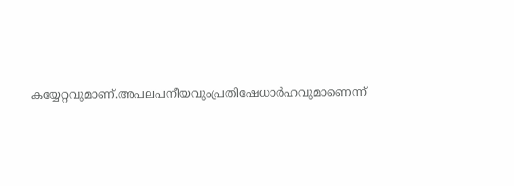കയ്യേറ്റവുമാണ്.അപലപനീയവുംപ്രതിഷേധാർഹവുമാണെന്ന്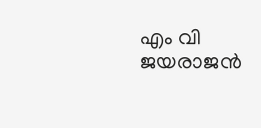എം വി ജയരാജൻ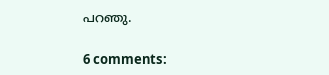പറഞു.

6 comments: